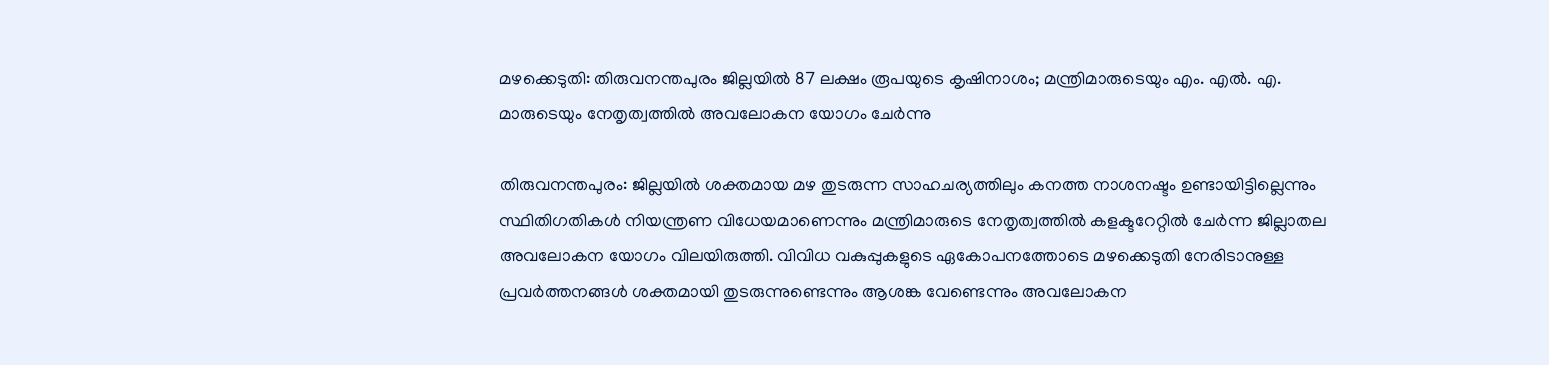മഴക്കെടുതി: തിരുവനന്തപുരം ജില്ലയില്‍ 87 ലക്ഷം രൂപയുടെ കൃഷിനാശം; മന്ത്രിമാരുടെയും എം. എല്‍. എ. മാരുടെയും നേതൃത്വത്തില്‍ അവലോകന യോഗം ചേര്‍ന്നു

തിരുവനന്തപുരം: ജില്ലയില്‍ ശക്തമായ മഴ തുടരുന്ന സാഹചര്യത്തിലും കനത്ത നാശനഷ്ടം ഉണ്ടായിട്ടില്ലെന്നും സ്ഥിതിഗതികള്‍ നിയന്ത്രണ വിധേയമാണെന്നും മന്ത്രിമാരുടെ നേതൃത്വത്തില്‍ കളക്ടറേറ്റില്‍ ചേര്‍ന്ന ജില്ലാതല അവലോകന യോഗം വിലയിരുത്തി. വിവിധ വകുപ്പുകളുടെ ഏകോപനത്തോടെ മഴക്കെടുതി നേരിടാനുള്ള പ്രവര്‍ത്തനങ്ങള്‍ ശക്തമായി തുടരുന്നുണ്ടെന്നും ആശങ്ക വേണ്ടെന്നും അവലോകന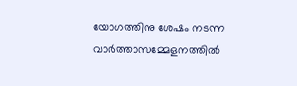യോഗത്തിനു ശേഷം നടന്ന വാര്‍ത്താസമ്മേളനത്തില്‍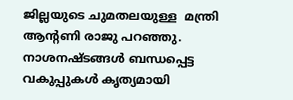ജില്ലയുടെ ചുമതലയുള്ള  മന്ത്രി ആന്റണി രാജു പറഞ്ഞു. നാശനഷ്ടങ്ങള്‍ ബന്ധപ്പെട്ട വകുപ്പുകള്‍ കൃത്യമായി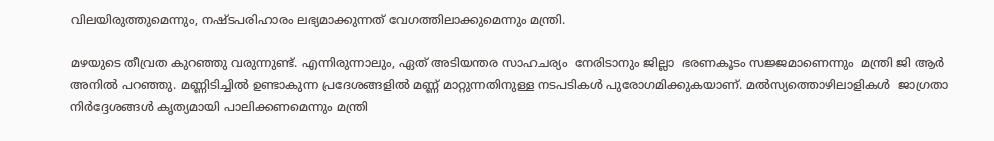വിലയിരുത്തുമെന്നും, നഷ്ടപരിഹാരം ലഭ്യമാക്കുന്നത് വേഗത്തിലാക്കുമെന്നും മന്ത്രി.

മഴയുടെ തീവ്രത കുറഞ്ഞു വരുന്നുണ്ട്. എന്നിരുന്നാലും, ഏത് അടിയന്തര സാഹചര്യം  നേരിടാനും ജില്ലാ  ഭരണകൂടം സജ്ജമാണെന്നും  മന്ത്രി ജി ആര്‍ അനില്‍ പറഞ്ഞു. മണ്ണിടിച്ചില്‍ ഉണ്ടാകുന്ന പ്രദേശങ്ങളില്‍ മണ്ണ് മാറ്റുന്നതിനുള്ള നടപടികള്‍ പുരോഗമിക്കുകയാണ്. മല്‍സ്യത്തൊഴിലാളികള്‍  ജാഗ്രതാ നിര്‍ദ്ദേശങ്ങള്‍ കൃത്യമായി പാലിക്കണമെന്നും മന്ത്രി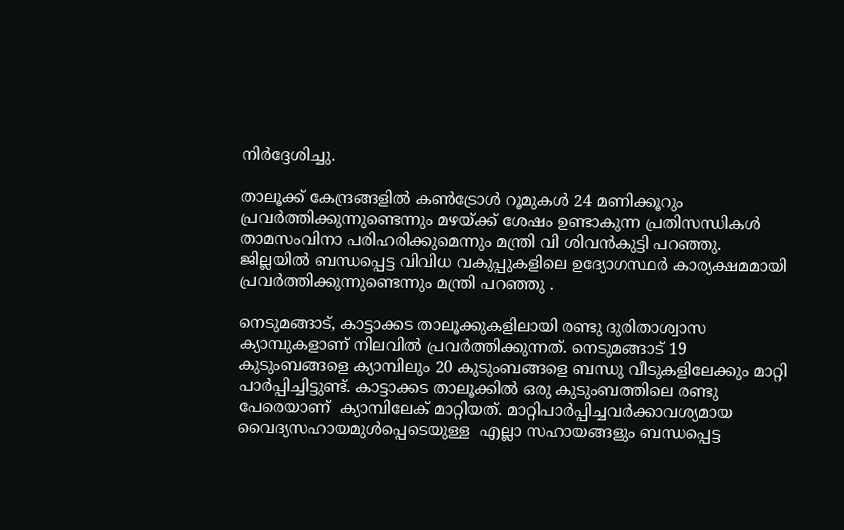നിര്‍ദ്ദേശിച്ചു.

താലൂക്ക് കേന്ദ്രങ്ങളില്‍ കണ്‍ട്രോള്‍ റൂമുകള്‍ 24 മണിക്കൂറും പ്രവര്‍ത്തിക്കുന്നുണ്ടെന്നും മഴയ്ക്ക് ശേഷം ഉണ്ടാകുന്ന പ്രതിസന്ധികള്‍ താമസംവിനാ പരിഹരിക്കുമെന്നും മന്ത്രി വി ശിവന്‍കുട്ടി പറഞ്ഞു. ജില്ലയില്‍ ബന്ധപ്പെട്ട വിവിധ വകുപ്പുകളിലെ ഉദ്യോഗസ്ഥര്‍ കാര്യക്ഷമമായി പ്രവര്‍ത്തിക്കുന്നുണ്ടെന്നും മന്ത്രി പറഞ്ഞു .

നെടുമങ്ങാട്, കാട്ടാക്കട താലൂക്കുകളിലായി രണ്ടു ദുരിതാശ്വാസ ക്യാമ്പുകളാണ് നിലവില്‍ പ്രവര്‍ത്തിക്കുന്നത്. നെടുമങ്ങാട് 19 കുടുംബങ്ങളെ ക്യാമ്പിലും 20 കുടുംബങ്ങളെ ബന്ധു വീടുകളിലേക്കും മാറ്റി പാര്‍പ്പിച്ചിട്ടുണ്ട്. കാട്ടാക്കട താലൂക്കില്‍ ഒരു കുടുംബത്തിലെ രണ്ടു പേരെയാണ്  ക്യാമ്പിലേക് മാറ്റിയത്. മാറ്റിപാര്‍പ്പിച്ചവര്‍ക്കാവശ്യമായ വൈദ്യസഹായമുള്‍പ്പെടെയുള്ള  എല്ലാ സഹായങ്ങളും ബന്ധപ്പെട്ട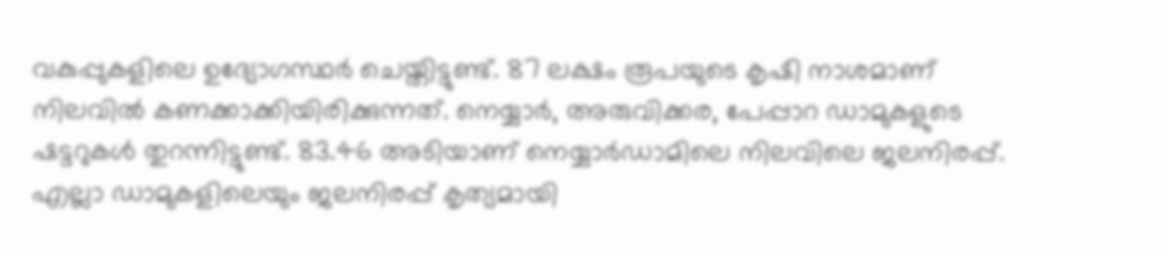വകുപ്പുകളിലെ ഉദ്യോഗസ്ഥര്‍ ചെയ്തിട്ടുണ്ട്. 87 ലക്ഷം രൂപയുടെ കൃഷി നാശമാണ് നിലവില്‍ കണക്കാക്കിയിരിക്കുന്നത്. നെയ്യാര്‍, അരുവിക്കര, പേപ്പാറ ഡാമുകളുടെ ഷട്ടറുകള്‍ തുറന്നിട്ടുണ്ട്. 83.46 അടിയാണ് നെയ്യാര്‍ഡാമിലെ നിലവിലെ ജലനിരപ്പ്. എല്ലാ ഡാമുകളിലെയും ജലനിരപ്പ് കൃത്യമായി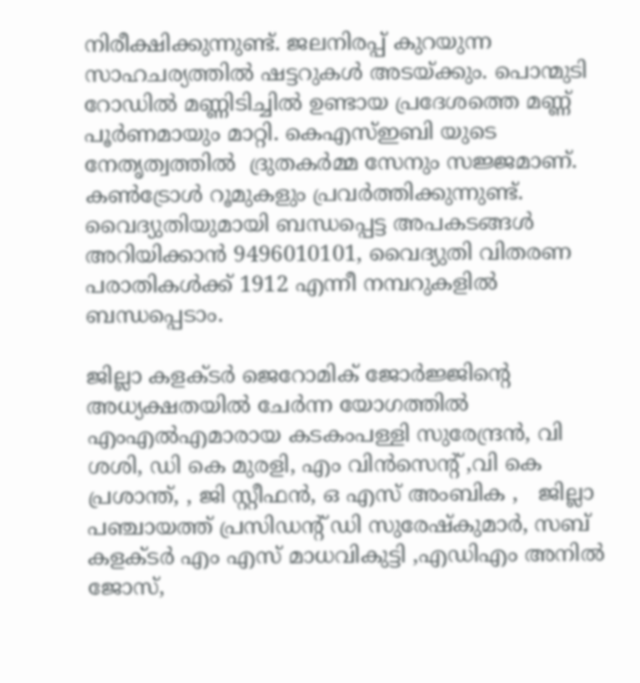നിരീക്ഷിക്കുന്നുണ്ട്. ജലനിരപ്പ് കുറയുന്ന സാഹചര്യത്തില്‍ ഷട്ടറുകള്‍ അടയ്ക്കും. പൊന്മുടി റോഡില്‍ മണ്ണിടിച്ചില്‍ ഉണ്ടായ പ്രദേശത്തെ മണ്ണ് പൂര്‍ണമായും മാറ്റി. കെഎസ്ഇബി യുടെ നേതൃത്വത്തില്‍  ദ്രുതകര്‍മ്മ സേനും സജ്ജമാണ്. കണ്‍ട്രോള്‍ റൂമുകളും പ്രവര്‍ത്തിക്കുന്നുണ്ട്. വൈദ്യുതിയുമായി ബന്ധപ്പെട്ട അപകടങ്ങള്‍ അറിയിക്കാന്‍ 9496010101, വൈദ്യുതി വിതരണ പരാതികള്‍ക്ക് 1912 എന്നീ നമ്പറുകളില്‍ ബന്ധപ്പെടാം.

ജില്ലാ കളക്ടര്‍ ജെറോമിക് ജോര്‍ജ്ജിന്റെ അധ്യക്ഷതയില്‍ ചേര്‍ന്ന യോഗത്തില്‍ എംഎല്‍എമാരായ കടകംപള്ളി സുരേന്ദ്രന്‍, വി ശശി, ഡി കെ മുരളി, എം വിന്‍സെന്റ് ,വി കെ പ്രശാന്ത്, , ജി സ്റ്റീഫന്‍, ഒ എസ് അംബിക ,   ജില്ലാ പഞ്ചായത്ത് പ്രസിഡന്റ് ഡി സുരേഷ്‌കുമാര്‍, സബ് കളക്ടര്‍ എം എസ് മാധവികുട്ടി ,എഡിഎം അനില്‍ ജോസ്,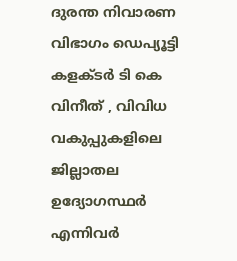ദുരന്ത നിവാരണ വിഭാഗം ഡെപ്യൂട്ടി കളക്ടര്‍ ടി കെ വിനീത് , വിവിധ വകുപ്പുകളിലെ  ജില്ലാതല  ഉദ്യോഗസ്ഥര്‍ എന്നിവര്‍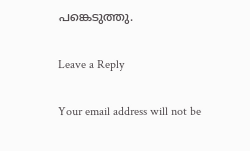പങ്കെടുത്തു.

Leave a Reply

Your email address will not be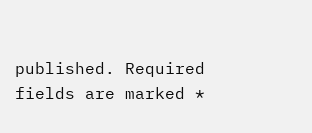published. Required fields are marked *